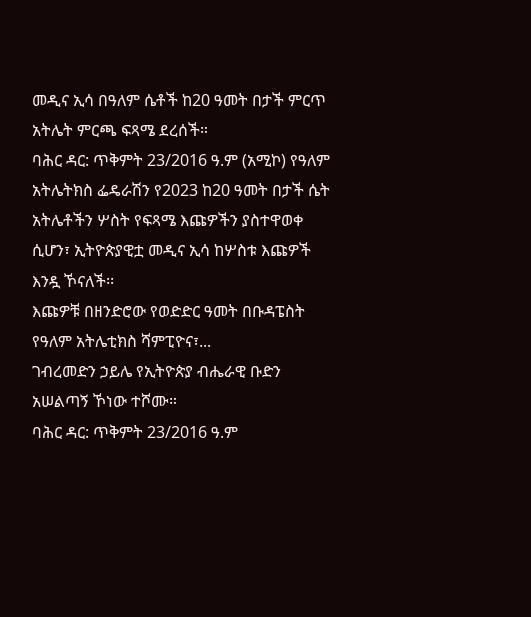መዲና ኢሳ በዓለም ሴቶች ከ20 ዓመት በታች ምርጥ አትሌት ምርጫ ፍጻሜ ደረሰች።
ባሕር ዳር: ጥቅምት 23/2016 ዓ.ም (አሚኮ) የዓለም አትሌትክስ ፌዴራሽን የ2023 ከ20 ዓመት በታች ሴት አትሌቶችን ሦስት የፍጻሜ እጩዎችን ያስተዋወቀ ሲሆን፣ ኢትዮጵያዊቷ መዲና ኢሳ ከሦስቱ እጩዎች እንዷ ኾናለች፡፡
እጩዎቹ በዘንድሮው የወድድር ዓመት በቡዳፔስት የዓለም አትሌቲክስ ሻምፒዮና፣...
ገብረመድን ኃይሌ የኢትዮጵያ ብሔራዊ ቡድን አሠልጣኝ ኾነው ተሾሙ።
ባሕር ዳር: ጥቅምት 23/2016 ዓ.ም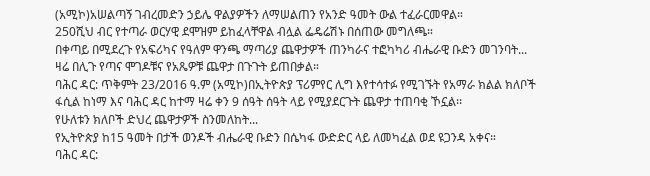(አሚኮ)አሠልጣኝ ገብረመድን ኃይሌ ዋልያዎችን ለማሠልጠን የአንድ ዓመት ውል ተፈራርመዋል።
250ሺህ ብር የተጣራ ወርሃዊ ደሞዝም ይከፈላቸዋል ብሏል ፌዴሬሽኑ በሰጠው መግለጫ።
በቀጣይ በሚደረጉ የአፍሪካና የዓለም ዋንጫ ማጣሪያ ጨዋታዎች ጠንካራና ተፎካካሪ ብሔራዊ ቡድን መገንባት...
ዛሬ በሊጉ የጣና ሞገዶቹና የአጼዎቹ ጨዋታ በጉጉት ይጠበቃል።
ባሕር ዳር: ጥቅምት 23/2016 ዓ.ም (አሚኮ)በኢትዮጵያ ፕሪምየር ሊግ እየተሳተፉ የሚገኙት የአማራ ክልል ክለቦች ፋሲል ከነማ እና ባሕር ዳር ከተማ ዛሬ ቀን 9 ሰዓት ሰዓት ላይ የሚያደርጉት ጨዋታ ተጠባቂ ኾኗል፡፡
የሁለቱን ክለቦች ድህረ ጨዋታዎች ስንመለከት...
የኢትዮጵያ ከ15 ዓመት በታች ወንዶች ብሔራዊ ቡድን በሴካፋ ውድድር ላይ ለመካፈል ወደ ዩጋንዳ አቀና።
ባሕር ዳር: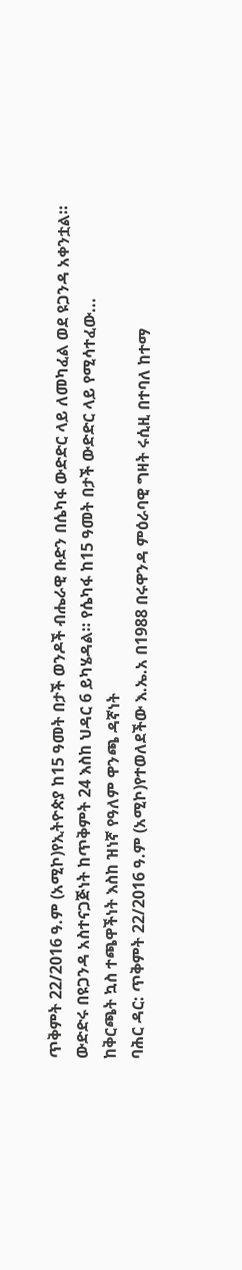ጥቅምት 22/2016 ዓ.ም (አሚኮ)የኢትዮጵያ ከ15 ዓመት በታች ወንዶች ብሔራዊ ቡድን በሴካፋ ውድድር ላይ ለመካፈል ወደ ዩጋንዳ አቀንቷል።
ውድድሩ በዩጋንዳ አስተናጋጅነት ከጥቅምት 24 እስከ ህዳር 6 ይካሄዳል። የሴካፋ ከ15 ዓመት በታች ውድድር ላይ የሚሳተፈው...
ከቅርጫት ኳስ ተጫዋችነት እስከ ዝነኛ የዓለም ዋንጫ ዳኛነት
ባሕር ዳር: ጥቅምት 22/2016 ዓ.ም (አሚኮ)የተወለደችው እ.ኤ.አ በ1988 በሩዋንዳ ምዕራባዊ ግዛት ሩሲዚ በተባለ ከተማ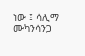ነው ፤ ሳሊማ ሙካንሳንጋ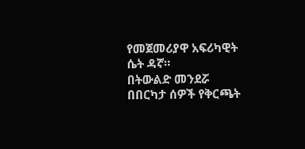የመጀመሪያዋ አፍሪካዊት ሴት ዳኛ።
በትውልድ መንደሯ በበርካታ ሰዎች የቅርጫት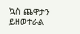ኳስ ጨዋታን ይዘወተራል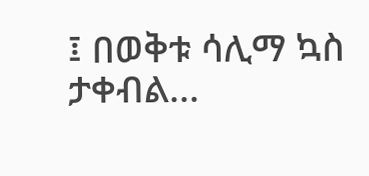፤ በወቅቱ ሳሊማ ኳስ ታቀብል...